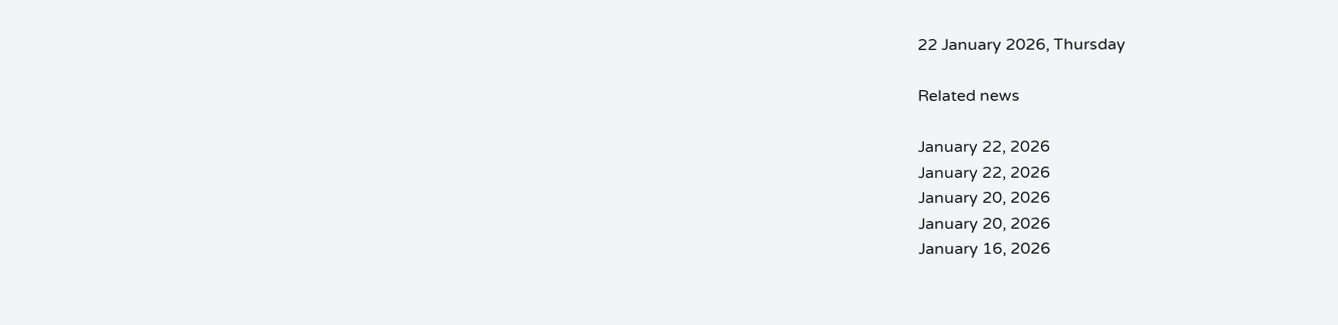22 January 2026, Thursday

Related news

January 22, 2026
January 22, 2026
January 20, 2026
January 20, 2026
January 16, 2026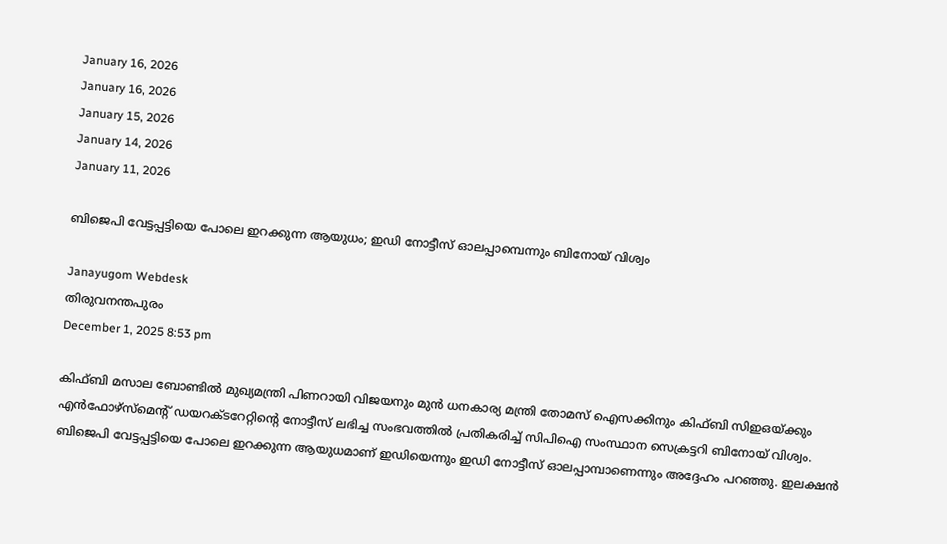January 16, 2026
January 16, 2026
January 15, 2026
January 14, 2026
January 11, 2026

ബിജെപി വേട്ടപ്പട്ടിയെ പോലെ ഇറക്കുന്ന ആയുധം; ഇഡി നോട്ടീസ് ഓലപ്പാമ്പെന്നും ബിനോയ് വിശ്വം

Janayugom Webdesk
തിരുവനന്തപുരം
December 1, 2025 8:53 pm

കിഫ്ബി മസാല ബോണ്ടില്‍ മുഖ്യമന്ത്രി പിണറായി വിജയനും മുന്‍ ധനകാര്യ മന്ത്രി തോമസ് ഐസക്കിനും കിഫ്ബി സിഇഒയ്ക്കും എന്‍ഫോഴ്‌സ്‌മെന്റ് ഡയറക്ടറേറ്റിന്റെ നോട്ടീസ് ലഭിച്ച സംഭവത്തില്‍ പ്രതികരിച്ച് സിപിഐ സംസ്ഥാന സെക്രട്ടറി ബിനോയ് വിശ്വം. ബിജെപി വേട്ടപ്പട്ടിയെ പോലെ ഇറക്കുന്ന ആയുധമാണ് ഇഡിയെന്നും ഇഡി നോട്ടീസ് ഓലപ്പാമ്പാണെന്നും അദ്ദേഹം പറഞ്ഞു. ഇലക്ഷന്‍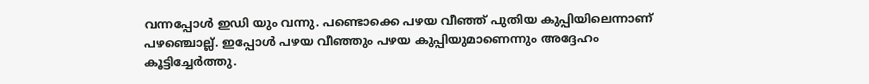വന്നപ്പോൾ ഇഡി യും വന്നു. പണ്ടൊക്കെ പഴയ വീഞ്ഞ് പുതിയ കുപ്പിയിലെന്നാണ് പഴഞ്ചൊല്ല്. ഇപ്പോള്‍ പഴയ വീഞ്ഞും പഴയ കുപ്പിയുമാണെന്നും അദ്ദേഹം കൂട്ടിച്ചേർത്തു.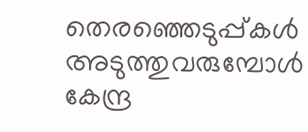തെരഞ്ഞെടുപ്പ്കള്‍ അടുത്തുവരുമ്പോള്‍ കേന്ദ്ര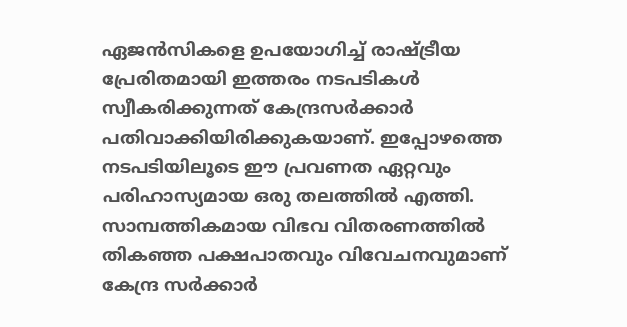ഏജന്‍സികളെ ഉപയോഗിച്ച് രാഷ്ട്രീയ പ്രേരിതമായി ഇത്തരം നടപടികള്‍ സ്വീകരിക്കുന്നത് കേന്ദ്രസര്‍ക്കാര്‍ പതിവാക്കിയിരിക്കുകയാണ്. ഇപ്പോഴത്തെ നടപടിയിലൂടെ ഈ പ്രവണത ഏറ്റവും പരിഹാസ്യമായ ഒരു തലത്തില്‍ എത്തി. സാമ്പത്തികമായ വിഭവ വിതരണത്തില്‍ തികഞ്ഞ പക്ഷപാതവും വിവേചനവുമാണ് കേന്ദ്ര സര്‍ക്കാര്‍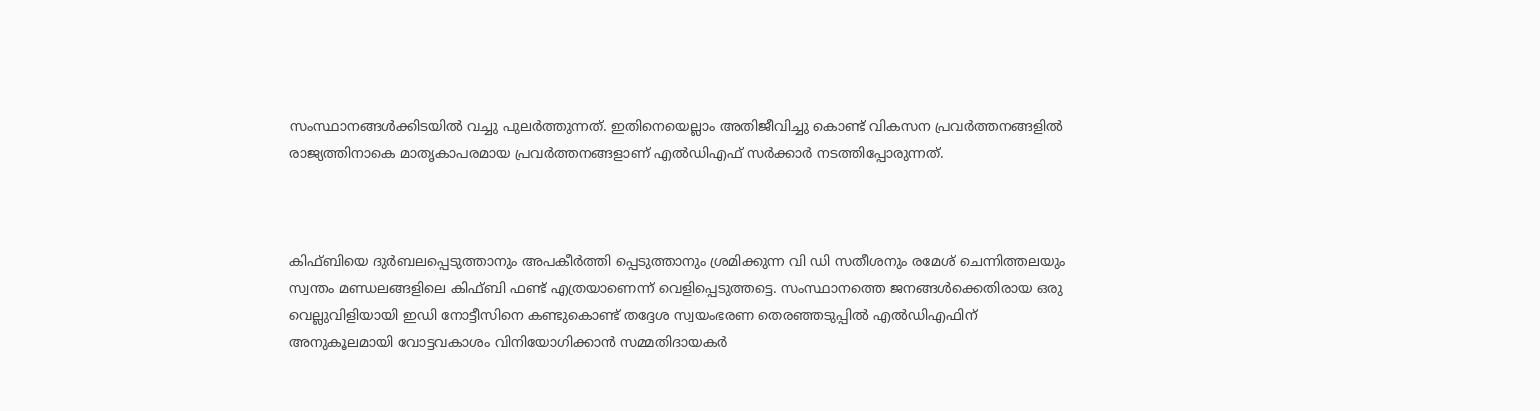സംസ്ഥാനങ്ങള്‍ക്കിടയില്‍ വച്ചു പുലര്‍ത്തുന്നത്. ഇതിനെയെല്ലാം അതിജീവിച്ചു കൊണ്ട് വികസന പ്രവര്‍ത്തനങ്ങളില്‍ രാജ്യത്തിനാകെ മാതൃകാപരമായ പ്രവര്‍ത്തനങ്ങളാണ് എല്‍ഡിഎഫ് സര്‍ക്കാര്‍ നടത്തിപ്പോരുന്നത്.



കിഫ്ബിയെ ദുര്‍ബലപ്പെടുത്താനും അപകീര്‍ത്തി പ്പെടുത്താനും ശ്രമിക്കുന്ന വി ഡി സതീശനും രമേശ് ചെന്നിത്തലയും സ്വന്തം മണ്ഡലങ്ങളിലെ കിഫ്ബി ഫണ്ട് എത്രയാണെന്ന് വെളിപ്പെടുത്തട്ടെ. സംസ്ഥാനത്തെ ജനങ്ങള്‍ക്കെതിരായ ഒരു വെല്ലുവിളിയായി ഇഡി നോട്ടീസിനെ കണ്ടുകൊണ്ട് തദ്ദേശ സ്വയംഭരണ തെരഞ്ഞടുപ്പില്‍ എല്‍ഡിഎഫിന് അനുകൂലമായി വോട്ടവകാശം വിനിയോഗിക്കാന്‍ സമ്മതിദായകര്‍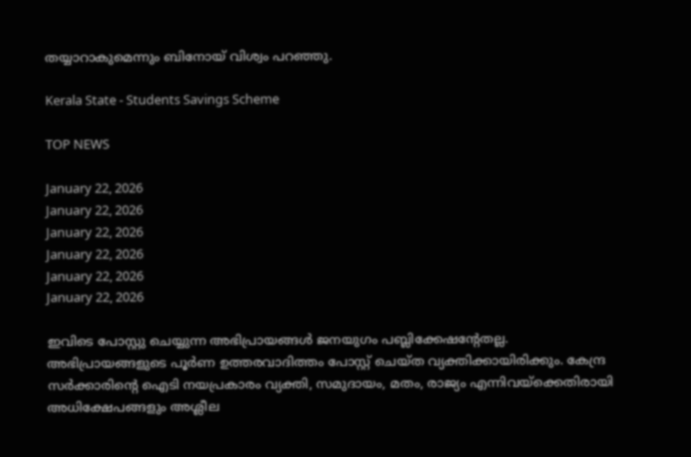തയ്യാറാകുമെന്നും ബിനോയ് വിശ്വം പറഞ്ഞു.

Kerala State - Students Savings Scheme

TOP NEWS

January 22, 2026
January 22, 2026
January 22, 2026
January 22, 2026
January 22, 2026
January 22, 2026

ഇവിടെ പോസ്റ്റു ചെയ്യുന്ന അഭിപ്രായങ്ങള്‍ ജനയുഗം പബ്ലിക്കേഷന്റേതല്ല. അഭിപ്രായങ്ങളുടെ പൂര്‍ണ ഉത്തരവാദിത്തം പോസ്റ്റ് ചെയ്ത വ്യക്തിക്കായിരിക്കും. കേന്ദ്ര സര്‍ക്കാരിന്റെ ഐടി നയപ്രകാരം വ്യക്തി, സമുദായം, മതം, രാജ്യം എന്നിവയ്‌ക്കെതിരായി അധിക്ഷേപങ്ങളും അശ്ലീല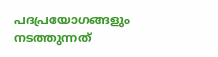പദപ്രയോഗങ്ങളും നടത്തുന്നത്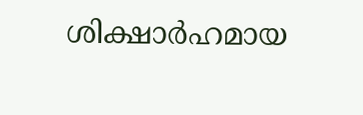ശിക്ഷാര്‍ഹമായ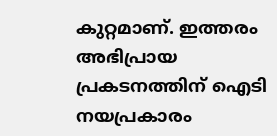കുറ്റമാണ്. ഇത്തരം അഭിപ്രായ പ്രകടനത്തിന് ഐടി നയപ്രകാരം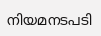നിയമനടപടി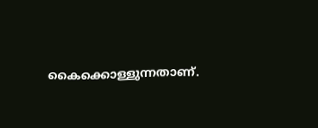കൈക്കൊള്ളുന്നതാണ്.